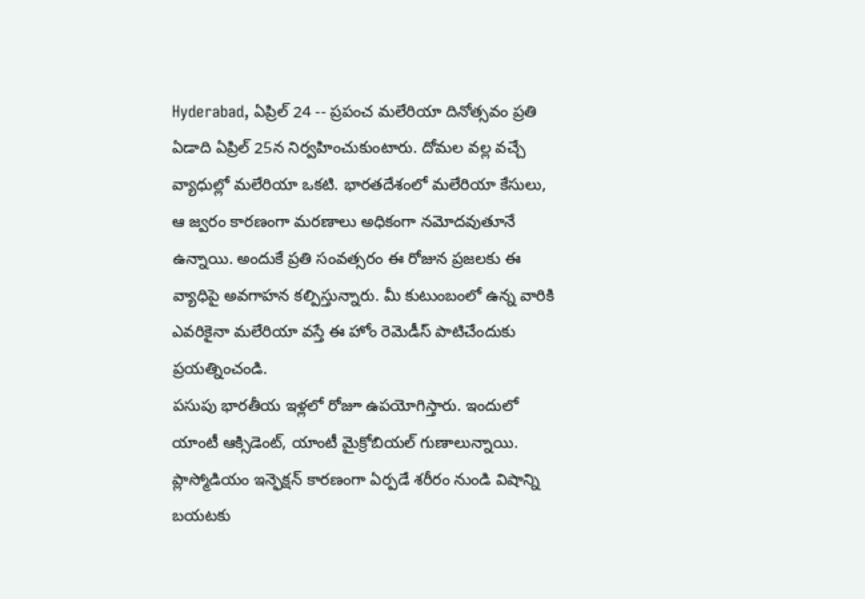Hyderabad, ఏప్రిల్ 24 -- ప్రపంచ మలేరియా దినోత్సవం ప్రతి ఏడాది ఏప్రిల్ 25న నిర్వహించుకుంటారు. దోమల వల్ల వచ్చే వ్యాధుల్లో మలేరియా ఒకటి. భారతదేశంలో మలేరియా కేసులు, ఆ జ్వరం కారణంగా మరణాలు అధికంగా నమోదవుతూనే ఉన్నాయి. అందుకే ప్రతి సంవత్సరం ఈ రోజున ప్రజలకు ఈ వ్యాధిపై అవగాహన కల్పిస్తున్నారు. మీ కుటుంబంలో ఉన్న వారికి ఎవరికైనా మలేరియా వస్తే ఈ హోం రెమెడీస్ పాటిచేందుకు ప్రయత్నించండి.
పసుపు భారతీయ ఇళ్లలో రోజూ ఉపయోగిస్తారు. ఇందులో యాంటీ ఆక్సిడెంట్, యాంటీ మైక్రోబియల్ గుణాలున్నాయి. ప్లాస్మోడియం ఇన్ఫెక్షన్ కారణంగా ఏర్పడే శరీరం నుండి విషాన్ని బయటకు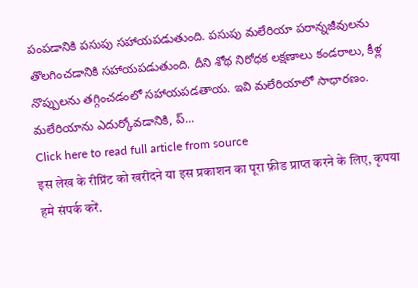పంపడానికి పసుపు సహాయపడుతుంది. పసుపు మలేరియా పరాన్నజీవులను తొలగించడానికి సహాయపడుతుంది. దీని శోథ నిరోధక లక్షణాలు కండరాలు, కీళ్ల నొప్పులను తగ్గించడంలో సహాయపడతాయ. ఇవి మలేరియాలో సాధారణం. మలేరియాను ఎదుర్కోవడానికి, ప్...
Click here to read full article from source
इस लेख के रीप्रिंट को खरीदने या इस प्रकाशन का पूरा फ़ीड प्राप्त करने के लिए, कृपया
हमे संपर्क करें.